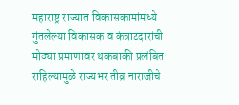महाराष्ट्र राज्यात विकासकामांमध्ये गुंतलेल्या विकासक व कंत्राटदारांची मोठ्या प्रमाणावर थकबाकी प्रलंबित राहिल्यामुळे राज्यभर तीव्र नाराजीचे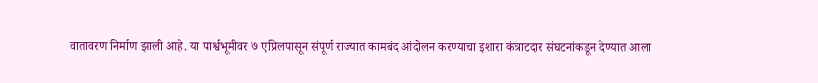वातावरण निर्माण झाली आहे. या पार्श्वभूमीवर ७ एप्रिलपासून संपूर्ण राज्यात कामबंद आंदोलन करण्याचा इशारा कंत्राटदार संघटनांकडून देण्यात आला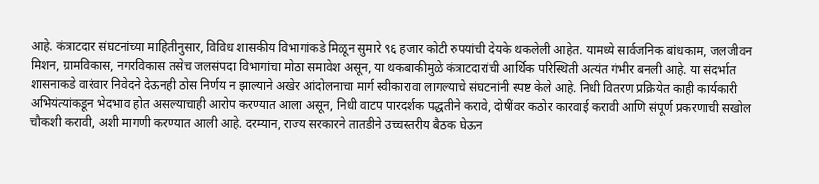आहे. कंत्राटदार संघटनांच्या माहितीनुसार, विविध शासकीय विभागांकडे मिळून सुमारे ९६ हजार कोटी रुपयांची देयके थकलेली आहेत. यामध्ये सार्वजनिक बांधकाम, जलजीवन मिशन, ग्रामविकास, नगरविकास तसेच जलसंपदा विभागांचा मोठा समावेश असून, या थकबाकीमुळे कंत्राटदारांची आर्थिक परिस्थिती अत्यंत गंभीर बनली आहे. या संदर्भात शासनाकडे वारंवार निवेदने देऊनही ठोस निर्णय न झाल्याने अखेर आंदोलनाचा मार्ग स्वीकारावा लागल्याचे संघटनांनी स्पष्ट केले आहे. निधी वितरण प्रक्रियेत काही कार्यकारी अभियंत्यांकडून भेदभाव होत असल्याचाही आरोप करण्यात आला असून, निधी वाटप पारदर्शक पद्धतीने करावे, दोषींवर कठोर कारवाई करावी आणि संपूर्ण प्रकरणाची सखोल चौकशी करावी, अशी मागणी करण्यात आली आहे. दरम्यान, राज्य सरकारने तातडीने उच्चस्तरीय बैठक घेऊन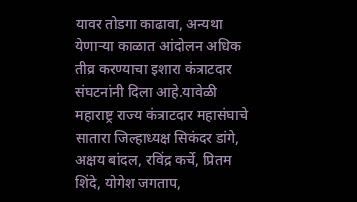यावर तोडगा काढावा, अन्यथा येणाऱ्या काळात आंदोलन अधिक तीव्र करण्याचा इशारा कंत्राटदार संघटनांनी दिला आहे.यावेळी महाराष्ट्र राज्य कंत्राटदार महासंघाचे सातारा जिल्हाध्यक्ष सिकंदर डांगे, अक्षय बांदल, रविंद्र कर्चे, प्रितम शिंदे, योगेश जगताप,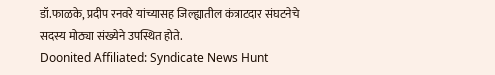डॉ.फाळके, प्रदीप रनवरे यांच्यासह जिल्ह्यातील कंत्राटदार संघटनेचे सदस्य मोठ्या संख्येने उपस्थित होते.
Doonited Affiliated: Syndicate News Hunt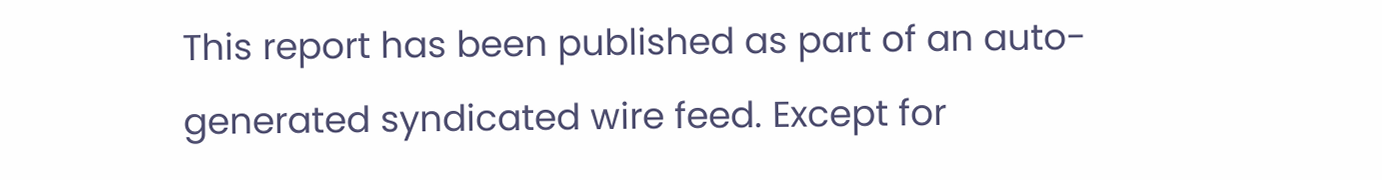This report has been published as part of an auto-generated syndicated wire feed. Except for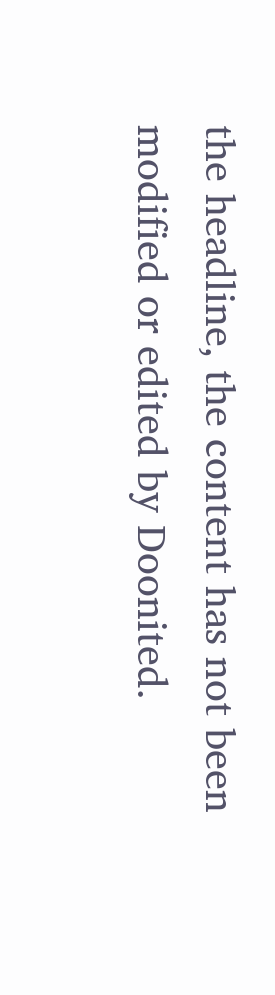the headline, the content has not been modified or edited by Doonited.